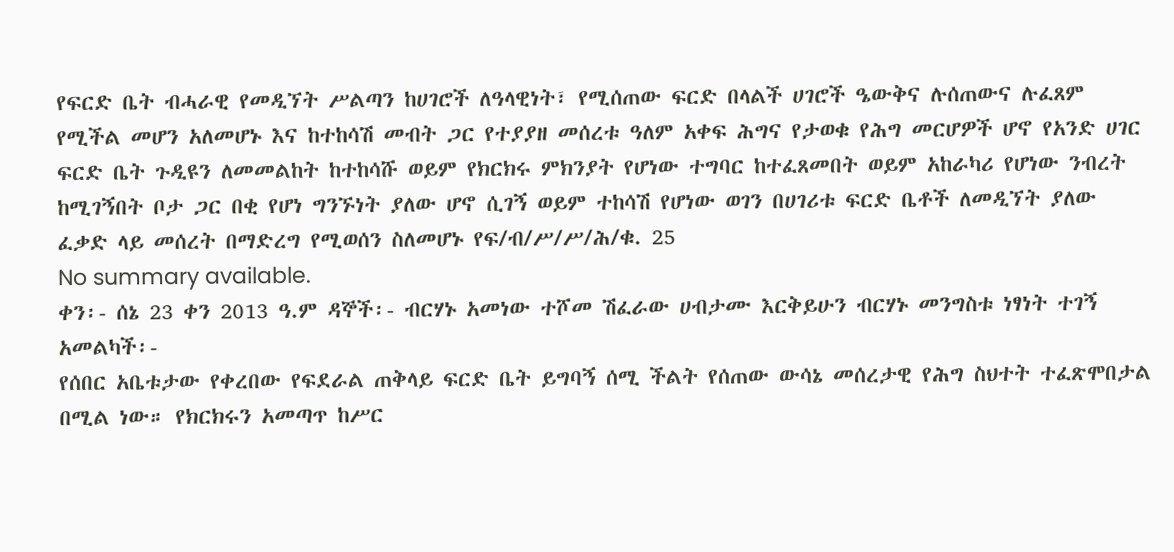የፍርድ ቤት ብሓራዊ የመዲኘት ሥልጣን ከሀገሮች ለዓላዊነት፣ የሚሰጠው ፍርድ በላልች ሀገሮች ዔውቅና ሉሰጠውና ሉፈጸም የሚችል መሆን አለመሆኑ እና ከተከሳሽ መብት ጋር የተያያዘ መሰረቱ ዓለም አቀፍ ሕግና የታወቁ የሕግ መርሆዎች ሆኖ የአንድ ሀገር ፍርድ ቤት ጉዲዩን ለመመልከት ከተከሳሹ ወይም የክርክሩ ምክንያት የሆነው ተግባር ከተፈጸመበት ወይም አከራካሪ የሆነው ንብረት ከሚገኝበት ቦታ ጋር በቂ የሆነ ግንኙነት ያለው ሆኖ ሲገኝ ወይም ተከሳሽ የሆነው ወገን በሀገሪቱ ፍርድ ቤቶች ለመዲኘት ያለው ፈቃድ ላይ መሰረት በማድረግ የሚወሰን ስለመሆኑ የፍ/ብ/ሥ/ሥ/ሕ/ቁ. 25
No summary available.
ቀን፡- ሰኔ 23 ቀን 2013 ዓ.ም ዳኞች፡- ብርሃኑ አመነው ተሾመ ሽፈራው ሀብታሙ እርቅይሁን ብርሃኑ መንግስቱ ነፃነት ተገኝ አመልካች፡-
የሰበር አቤቱታው የቀረበው የፍደራል ጠቅላይ ፍርድ ቤት ይግባኝ ሰሚ ችልት የሰጠው ውሳኔ መሰረታዊ የሕግ ስህተት ተፈጽሞበታል በሚል ነው። የክርክሩን አመጣጥ ከሥር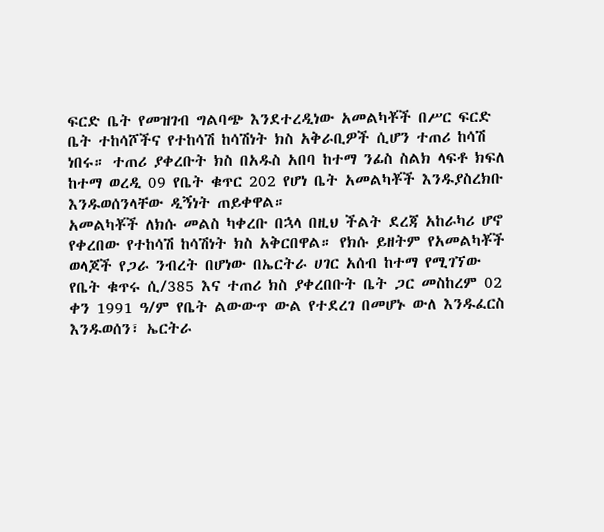ፍርድ ቤት የመዝገብ ግልባጭ እንደተረዲነው አመልካቾች በሥር ፍርድ ቤት ተከሳሾችና የተከሳሽ ከሳሽነት ክስ አቅራቢዎች ሲሆን ተጠሪ ከሳሽ ነበሩ። ተጠሪ ያቀረቡት ክስ በአዱስ አበባ ከተማ ንፊስ ስልክ ላፍቶ ክፍለ ከተማ ወረዲ 09 የቤት ቁጥር 202 የሆነ ቤት አመልካቾች እንዱያስረክቡ እንዱወሰንላቸው ዲኝነት ጠይቀዋል።
አመልካቾች ለክሱ መልስ ካቀረቡ በኋላ በዚህ ችልት ደረጃ አከራካሪ ሆኖ የቀረበው የተከሳሽ ከሳሽነት ክስ አቅርበዋል። የክሱ ይዘትም የአመልካቾች ወላጆች የጋራ ንብረት በሆነው በኤርትራ ሀገር አሰብ ከተማ የሚገኘው የቤት ቁጥሩ ሲ/385 እና ተጠሪ ክስ ያቀረበቡት ቤት ጋር መስከረም 02 ቀን 1991 ዓ/ም የቤት ልውውጥ ውል የተደረገ በመሆኑ ውለ እንዱፈርስ እንዱወሰን፣ ኤርትራ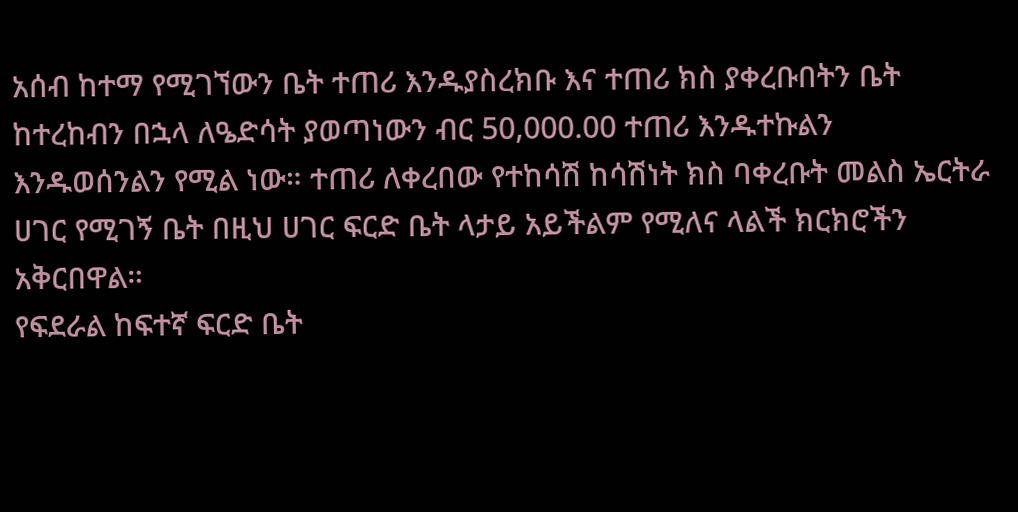አሰብ ከተማ የሚገኘውን ቤት ተጠሪ እንዱያስረክቡ እና ተጠሪ ክስ ያቀረቡበትን ቤት ከተረከብን በኋላ ለዔድሳት ያወጣነውን ብር 50,000.00 ተጠሪ እንዱተኩልን እንዱወሰንልን የሚል ነው። ተጠሪ ለቀረበው የተከሳሽ ከሳሽነት ክስ ባቀረቡት መልስ ኤርትራ ሀገር የሚገኝ ቤት በዚህ ሀገር ፍርድ ቤት ላታይ አይችልም የሚለና ላልች ክርክሮችን አቅርበዋል።
የፍደራል ከፍተኛ ፍርድ ቤት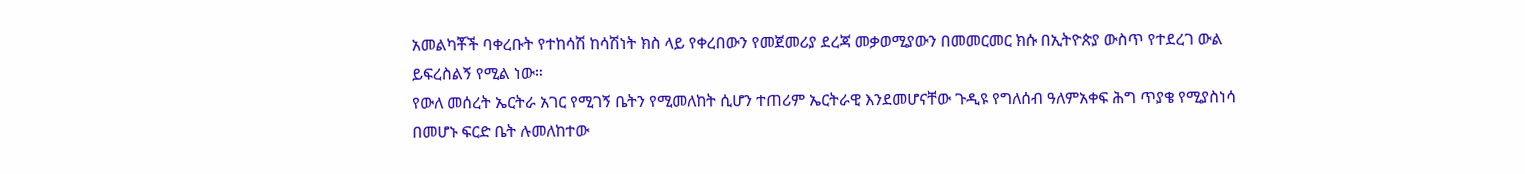አመልካቾች ባቀረቡት የተከሳሽ ከሳሽነት ክስ ላይ የቀረበውን የመጀመሪያ ደረጃ መቃወሚያውን በመመርመር ክሱ በኢትዮጵያ ውስጥ የተደረገ ውል ይፍረስልኝ የሚል ነው።
የውለ መሰረት ኤርትራ አገር የሚገኝ ቤትን የሚመለከት ሲሆን ተጠሪም ኤርትራዊ እንደመሆናቸው ጉዲዩ የግለሰብ ዓለምአቀፍ ሕግ ጥያቄ የሚያስነሳ በመሆኑ ፍርድ ቤት ሉመለከተው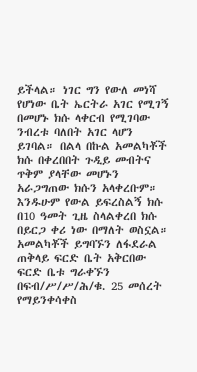ይችላል። ነገር ግን የውለ መነሻ የሆነው ቤት ኤርትራ አገር የሚገኝ በመሆኑ ክሱ ላቀርብ የሚገባው ንብረቱ ባለበት አገር ላሆን ይገባል። በልላ በኩል አመልካቾች ክሱ በቀረበበት ጉዲይ መብትና ጥቅም ያላቸው መሆኑን አራጋግጠው ክሱን አላቀረቡም። እንዱሁም የውል ይፍረስልኝ ክሱ በ10 ዓመት ጊዜ ስላልቀረበ ክሱ በይርጋ ቀሪ ነው በማለት ወስኗል። አመልካቾች ይግባኙን ለፋደራል ጠቅላይ ፍርድ ቤት አቅርበው ፍርድ ቤቱ ግራቀኙን በፍብ/ሥ/ሥ/ሕ/ቁ. 25 መሰረት የማይንቀሳቀስ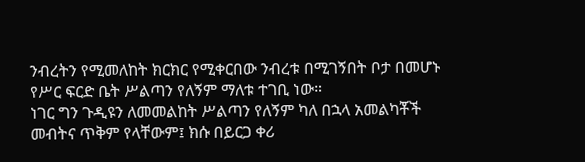ንብረትን የሚመለከት ክርክር የሚቀርበው ንብረቱ በሚገኝበት ቦታ በመሆኑ የሥር ፍርድ ቤት ሥልጣን የለኝም ማለቱ ተገቢ ነው።
ነገር ግን ጉዲዩን ለመመልከት ሥልጣን የለኝም ካለ በኋላ አመልካቾች መብትና ጥቅም የላቸውም፤ ክሱ በይርጋ ቀሪ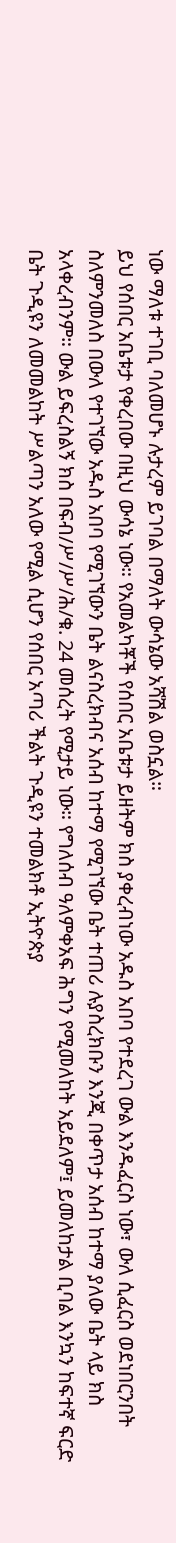ነው ማለቱ ተገቢ ባለመሆኑ ሉታረም ይገባል በማለት ውሳኔው አሻሽል ወስኗል።
ይህ የሰበር አቤቱታ የቀረበው በዚህ ውሳኔ ነው። የአመልካቾች የሰበር አቤቱታ ይዘትም ክስ ያቀረብነው አዱስ አበባ የተደረገ ውል እንዱፈርስ ነው፣ ውለ ሲፈርስ ወደነበርንበት ስለምንመለስ በውለ የተገኘው አዱስ አበባ የሚገኘውን ቤት ልናስረክብና አሰብ ከተማ የሚገኘው ቤት ተጠሪ ሉያስረክቡን እንጂ በቀጥታ አሰብ ከተማ ያለው ቤት ላይ ክስ አላቀረብንም። ውል ይፍረስልኝ ክስ በፍብ/ሥ/ሥ/ሕ/ቁ. 24 መሰረት የሚታይ ነው። የግለሰብ ዓለምቀአፍ ሕግን የሚመለከት አይደለም፤ ይመለከታል ቢባል እንኳን ከፍተኛ ፍርድ ቤት ጉዲዩን ለመመልከት ሥልጣን አለው የሚል ሲሆን የሰበር አጣሪ ችልት ጉዲዩን ተመልክቶ ኢትዮጵያ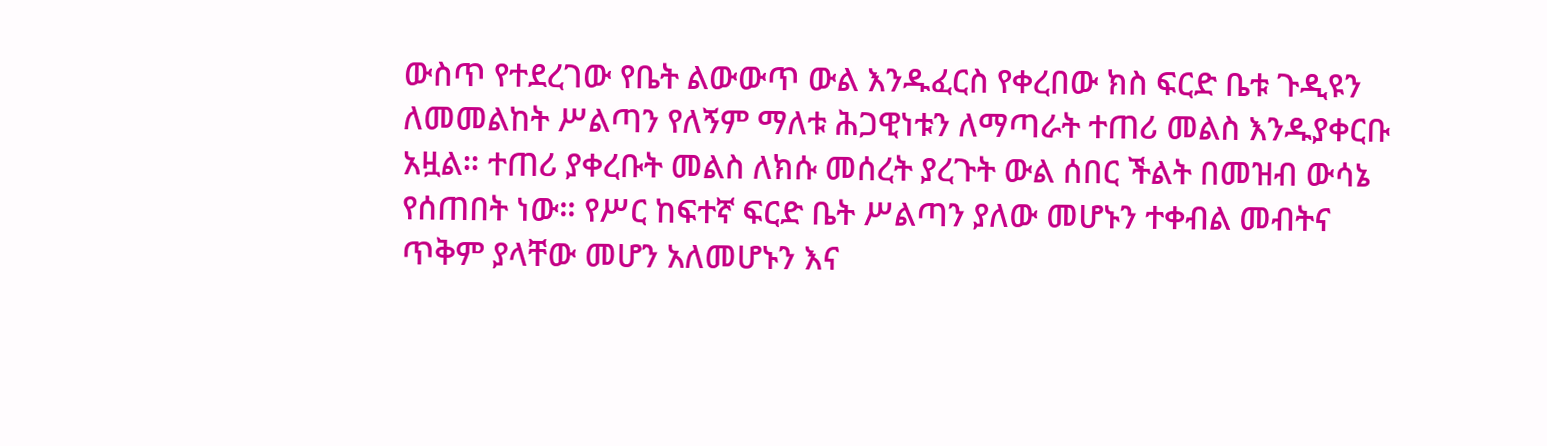ውስጥ የተደረገው የቤት ልውውጥ ውል እንዱፈርስ የቀረበው ክስ ፍርድ ቤቱ ጉዲዩን ለመመልከት ሥልጣን የለኝም ማለቱ ሕጋዊነቱን ለማጣራት ተጠሪ መልስ እንዱያቀርቡ አዟል። ተጠሪ ያቀረቡት መልስ ለክሱ መሰረት ያረጉት ውል ሰበር ችልት በመዝብ ውሳኔ የሰጠበት ነው። የሥር ከፍተኛ ፍርድ ቤት ሥልጣን ያለው መሆኑን ተቀብል መብትና ጥቅም ያላቸው መሆን አለመሆኑን እና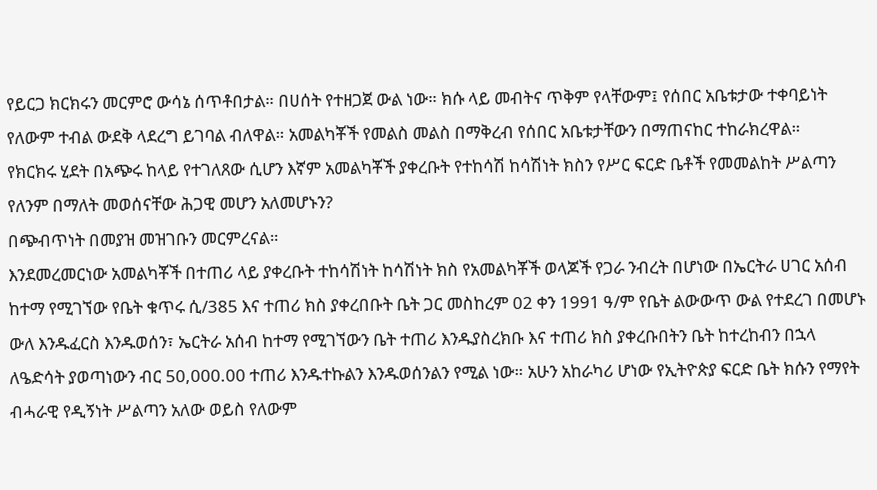የይርጋ ክርክሩን መርምሮ ውሳኔ ሰጥቶበታል። በሀሰት የተዘጋጀ ውል ነው። ክሱ ላይ መብትና ጥቅም የላቸውም፤ የሰበር አቤቱታው ተቀባይነት የለውም ተብል ውደቅ ላደረግ ይገባል ብለዋል። አመልካቾች የመልስ መልስ በማቅረብ የሰበር አቤቱታቸውን በማጠናከር ተከራክረዋል።
የክርክሩ ሂደት በአጭሩ ከላይ የተገለጸው ሲሆን እኛም አመልካቾች ያቀረቡት የተከሳሽ ከሳሽነት ክስን የሥር ፍርድ ቤቶች የመመልከት ሥልጣን የለንም በማለት መወሰናቸው ሕጋዊ መሆን አለመሆኑን?
በጭብጥነት በመያዝ መዝገቡን መርምረናል።
እንደመረመርነው አመልካቾች በተጠሪ ላይ ያቀረቡት ተከሳሽነት ከሳሽነት ክስ የአመልካቾች ወላጆች የጋራ ንብረት በሆነው በኤርትራ ሀገር አሰብ ከተማ የሚገኘው የቤት ቁጥሩ ሲ/385 እና ተጠሪ ክስ ያቀረበቡት ቤት ጋር መስከረም 02 ቀን 1991 ዓ/ም የቤት ልውውጥ ውል የተደረገ በመሆኑ ውለ እንዱፈርስ እንዱወሰን፣ ኤርትራ አሰብ ከተማ የሚገኘውን ቤት ተጠሪ እንዱያስረክቡ እና ተጠሪ ክስ ያቀረቡበትን ቤት ከተረከብን በኋላ ለዔድሳት ያወጣነውን ብር 50,000.00 ተጠሪ እንዱተኩልን እንዱወሰንልን የሚል ነው። አሁን አከራካሪ ሆነው የኢትዮጵያ ፍርድ ቤት ክሱን የማየት ብሓራዊ የዲኝነት ሥልጣን አለው ወይስ የለውም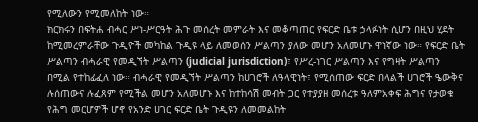የሚለውን የሚመለከት ነው።
ክርክሩን በፍትሐ ብሓር ሥነ-ሥርዓት ሕጉ መሰረት መምራት እና መቆጣጠር የፍርድ ቤቱ ኃላፉነት ሲሆን በዚህ ሂደት ከሚመረምራቸው ጉዲዮች መካከል ጉዲዩ ላይ ለመወሰን ሥልጣን ያለው መሆን አለመሆኑ ዋነኛው ነው። የፍርድ ቤት ሥልጣን ብሓራዊ የመዲኘት ሥልጣን (judicial jurisdiction)፣ የሥረ-ነገር ሥልጣን እና የግዛት ሥልጣን በሚል የተከፊፈለ ነው። ብሓራዊ የመዲኘት ሥልጣን ከሀገሮች ለዓላዊነት፣ የሚሰጠው ፍርድ በላልች ሀገሮች ዔውቅና ሉሰጠውና ሉፈጸም የሚችል መሆን አለመሆኑ እና ከተከሳሽ መብት ጋር የተያያዘ መሰረቱ ዓለምአቀፍ ሕግና የታወቁ የሕግ መርሆዎች ሆኖ የአንድ ሀገር ፍርድ ቤት ጉዲዩን ለመመልከት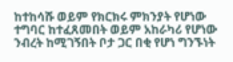ከተከሳሹ ወይም የክርክሩ ምክንያት የሆነው ተግባር ከተፈጸመበት ወይም አከራካሪ የሆነው ንብረት ከሚገኝበት ቦታ ጋር በቂ የሆነ ግንኙነት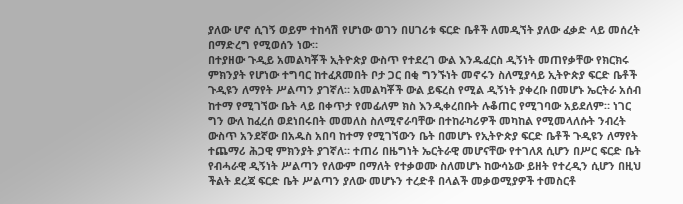ያለው ሆኖ ሲገኝ ወይም ተከሳሽ የሆነው ወገን በሀገሪቱ ፍርድ ቤቶች ለመዲኘት ያለው ፈቃድ ላይ መሰረት በማድረግ የሚወሰን ነው።
በተያዘው ጉዲይ አመልካቾች ኢትዮጵያ ውስጥ የተደረገ ውል እንዱፈርስ ዲኝነት መጠየቃቸው የክርክሩ ምክንያት የሆነው ተግባር ከተፈጸመበት ቦታ ጋር በቂ ግንኙነት መኖሩን ስለሚያሳይ ኢትዮጵያ ፍርድ ቤቶች ጉዲዩን ለማየት ሥልጣን ያገኛለ። አመልካቾች ውል ይፍረስ የሚል ዲኝነት ያቀረቡ በመሆኑ ኤርትራ አሰብ ከተማ የሚገኘው ቤት ላይ በቀጥታ የመፊለም ክስ እንዲቀረበቡት ሉቆጠር የሚገባው አይደለም። ነገር ግን ውለ ከፈረሰ ወደነበሩበት መመለስ ስለሚኖራባቸው በተከራካሪዎች መካከል የሚመላለሱት ንብረት ውስጥ አንደኛው በአዱስ አበባ ከተማ የሚገኘውን ቤት በመሆኑ የኢትዮጵያ ፍርድ ቤቶች ጉዲዩን ለማየት ተጨማሪ ሕጋዊ ምክንያት ያገኛለ። ተጠሪ በዜግነት ኤርትራዊ መሆናቸው የተገለጸ ሲሆን በሥር ፍርድ ቤት የብሓራዊ ዲኝነት ሥልጣን የለውም በማለት የተቃወሙ ስለመሆኑ ከውሳኔው ይዘት የተረዲን ሲሆን በዚህ ችልት ደረጃ ፍርድ ቤት ሥልጣን ያለው መሆኑን ተረድቶ በላልች መቃወሚያዎች ተመስርቶ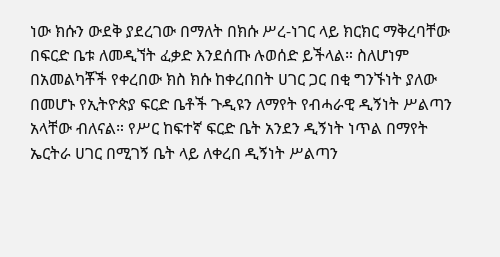ነው ክሱን ውደቅ ያደረገው በማለት በክሱ ሥረ-ነገር ላይ ክርክር ማቅረባቸው በፍርድ ቤቱ ለመዲኘት ፈቃድ እንደሰጡ ሉወሰድ ይችላል። ስለሆነም በአመልካቾች የቀረበው ክስ ክሱ ከቀረበበት ሀገር ጋር በቂ ግንኙነት ያለው በመሆኑ የኢትዮጵያ ፍርድ ቤቶች ጉዲዩን ለማየት የብሓራዊ ዲኝነት ሥልጣን አላቸው ብለናል። የሥር ከፍተኛ ፍርድ ቤት አንደን ዲኝነት ነጥል በማየት ኤርትራ ሀገር በሚገኝ ቤት ላይ ለቀረበ ዲኝነት ሥልጣን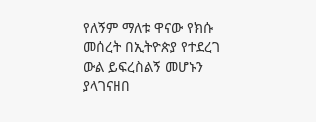የለኝም ማለቱ ዋናው የክሱ መሰረት በኢትዮጵያ የተደረገ ውል ይፍረስልኝ መሆኑን ያላገናዘበ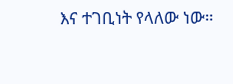እና ተገቢነት የላለው ነው።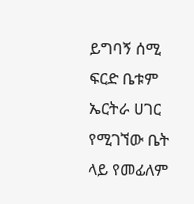ይግባኝ ሰሚ ፍርድ ቤቱም ኤርትራ ሀገር የሚገኘው ቤት ላይ የመፊለም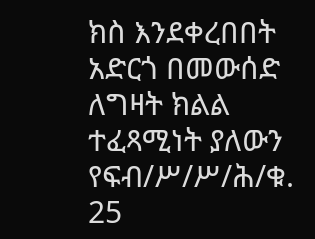ክስ እንደቀረበበት አድርጎ በመውሰድ ለግዛት ክልል ተፈጻሚነት ያለውን የፍብ/ሥ/ሥ/ሕ/ቁ. 25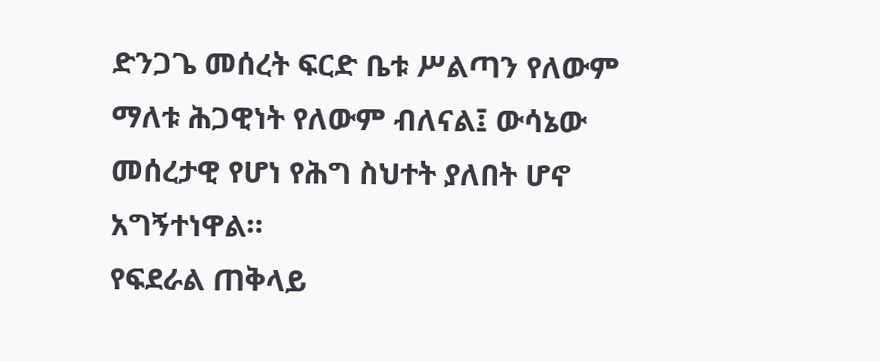ድንጋጌ መሰረት ፍርድ ቤቱ ሥልጣን የለውም ማለቱ ሕጋዊነት የለውም ብለናል፤ ውሳኔው መሰረታዊ የሆነ የሕግ ስህተት ያለበት ሆኖ አግኝተነዋል።
የፍደራል ጠቅላይ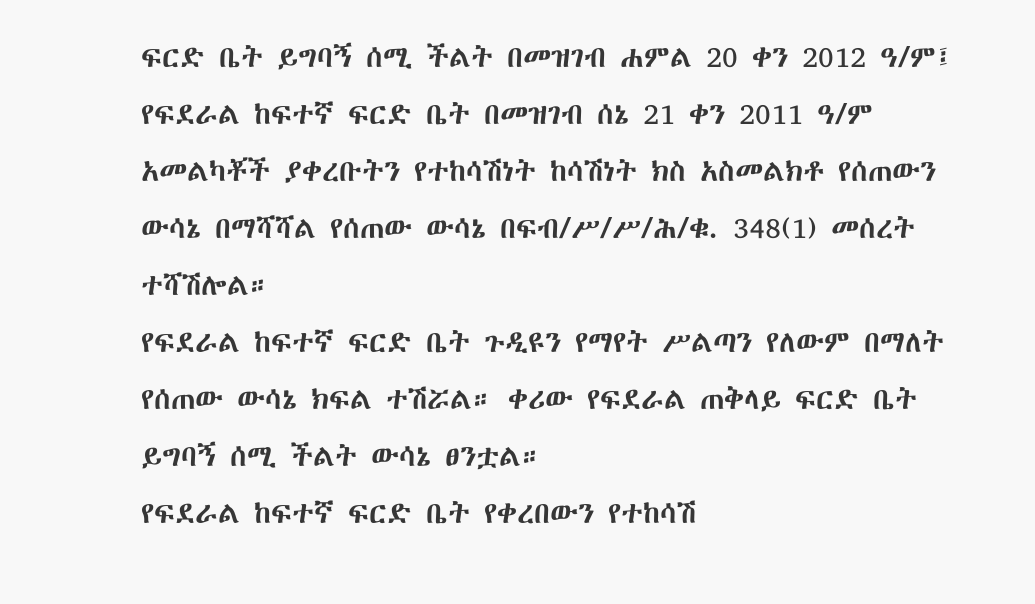ፍርድ ቤት ይግባኝ ሰሚ ችልት በመዝገብ ሐምል 20 ቀን 2012 ዓ/ም፤ የፍደራል ከፍተኛ ፍርድ ቤት በመዝገብ ሰኔ 21 ቀን 2011 ዓ/ም አመልካቾች ያቀረቡትን የተከሳሽነት ከሳሽነት ክስ አስመልክቶ የሰጠውን ውሳኔ በማሻሻል የሰጠው ውሳኔ በፍብ/ሥ/ሥ/ሕ/ቁ. 348(1) መሰረት ተሻሽሎል።
የፍደራል ከፍተኛ ፍርድ ቤት ጉዲዩን የማየት ሥልጣን የለውም በማለት የሰጠው ውሳኔ ክፍል ተሽሯል። ቀሪው የፍደራል ጠቅላይ ፍርድ ቤት ይግባኝ ሰሚ ችልት ውሳኔ ፀንቷል።
የፍደራል ከፍተኛ ፍርድ ቤት የቀረበውን የተከሳሽ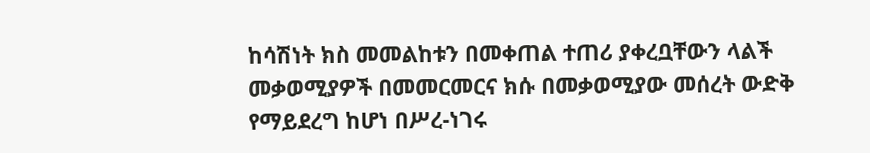ከሳሽነት ክስ መመልከቱን በመቀጠል ተጠሪ ያቀረቧቸውን ላልች መቃወሚያዎች በመመርመርና ክሱ በመቃወሚያው መሰረት ውድቅ የማይደረግ ከሆነ በሥረ-ነገሩ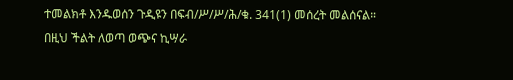ተመልክቶ እንዱወሰን ጉዲዩን በፍብ/ሥ/ሥ/ሕ/ቁ. 341(1) መሰረት መልሰናል።
በዚህ ችልት ለወጣ ወጭና ኪሣራ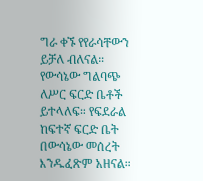ግራ ቀኙ የየራሳቸውን ይቻለ ብለናል።
የውሳኔው ግልባጭ ለሥር ፍርድ ቤቶች ይተላለፍ። የፍደራል ከፍተኛ ፍርድ ቤት በውሳኔው መሰረት እንዱፈጽም አዘናል።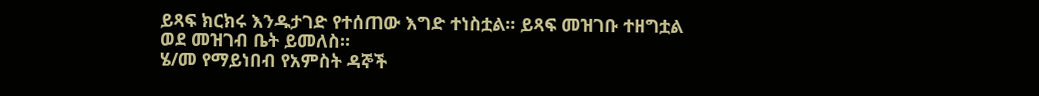ይጻፍ ክርክሩ እንዱታገድ የተሰጠው እግድ ተነስቷል። ይጻፍ መዝገቡ ተዘግቷል ወደ መዝገብ ቤት ይመለስ።
ሄ/መ የማይነበብ የአምስት ዳኞች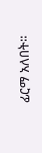ፊርማ አለበት።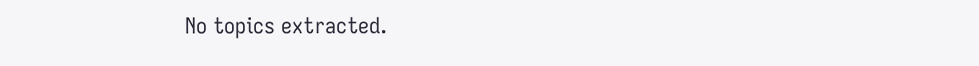No topics extracted.